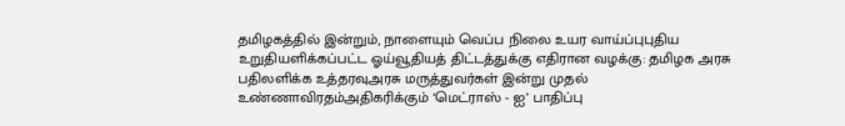தமிழகத்தில் இன்றும், நாளையும் வெப்ப நிலை உயர வாய்ப்புபுதிய உறுதியளிக்கப்பட்ட ஓய்வூதியத் திட்டத்துக்கு எதிரான வழக்கு: தமிழக அரசு பதிலளிக்க உத்தரவுஅரசு மருத்துவர்கள் இன்று முதல் உண்ணாவிரதம்அதிகரிக்கும் ‘மெட்ராஸ் - ஐ’ பாதிப்பு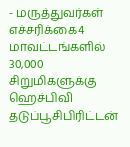- மருத்துவர்கள் எச்சரிக்கை4 மாவட்டங்களில் 30,000 சிறுமிகளுக்கு ஹெச்பிவி தடுப்பூசிபிரிட்டன்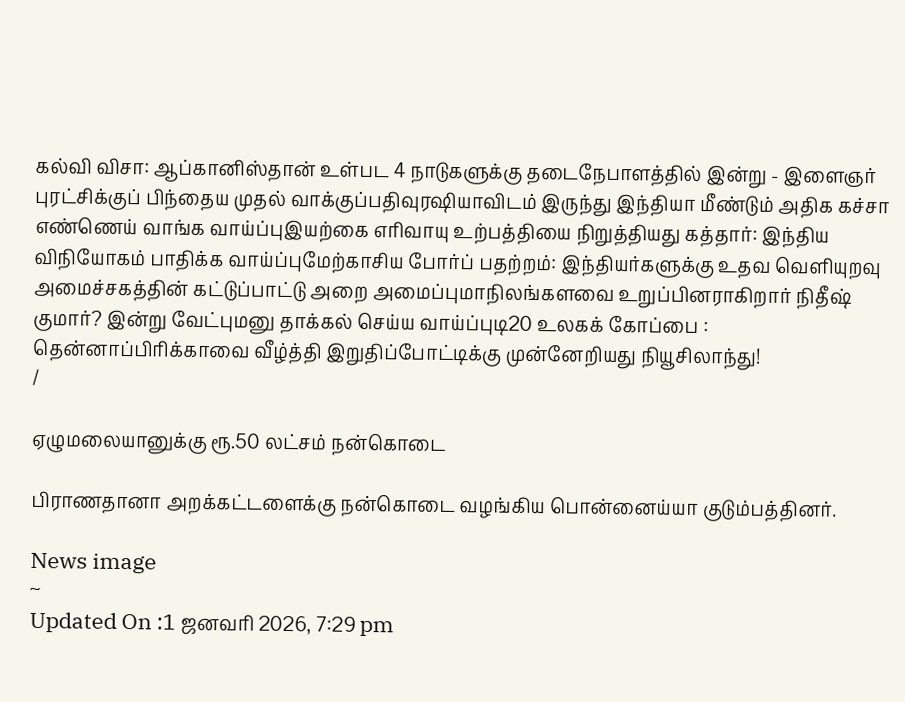கல்வி விசா: ஆப்கானிஸ்தான் உள்பட 4 நாடுகளுக்கு தடைநேபாளத்தில் இன்று - இளைஞர் புரட்சிக்குப் பிந்தைய முதல் வாக்குப்பதிவுரஷியாவிடம் இருந்து இந்தியா மீண்டும் அதிக கச்சா எண்ணெய் வாங்க வாய்ப்புஇயற்கை எரிவாயு உற்பத்தியை நிறுத்தியது கத்தார்: இந்திய விநியோகம் பாதிக்க வாய்ப்புமேற்காசிய போர்ப் பதற்றம்: இந்தியர்களுக்கு உதவ வெளியுறவு அமைச்சகத்தின் கட்டுப்பாட்டு அறை அமைப்புமாநிலங்களவை உறுப்பினராகிறார் நிதீஷ் குமார்? இன்று வேட்புமனு தாக்கல் செய்ய வாய்ப்புடி20 உலகக் கோப்பை : தென்னாப்பிரிக்காவை வீழ்த்தி இறுதிப்போட்டிக்கு முன்னேறியது நியூசிலாந்து!
/

ஏழுமலையானுக்கு ரூ.50 லட்சம் நன்கொடை

பிராணதானா அறக்கட்டளைக்கு நன்கொடை வழங்கிய பொன்னைய்யா குடும்பத்தினர்.

News image
~
Updated On :1 ஜனவரி 2026, 7:29 pm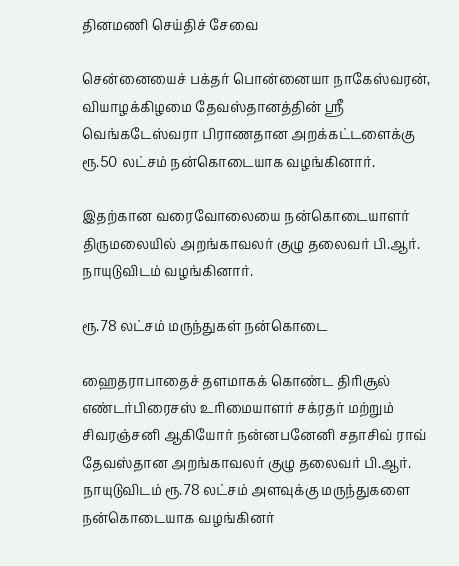தினமணி செய்திச் சேவை

சென்னையைச் பக்தர் பொன்னையா நாகேஸ்வரன், வியாழக்கிழமை தேவஸ்தானத்தின் ஸ்ரீ வெங்கடேஸ்வரா பிராணதான அறக்கட்டளைக்கு ரூ.50 லட்சம் நன்கொடையாக வழங்கினார்.

இதற்கான வரைவோலையை நன்கொடையாளர் திருமலையில் அறங்காவலர் குழு தலைவர் பி.ஆர். நாயுடுவிடம் வழங்கினார்.

ரூ.78 லட்சம் மருந்துகள் நன்கொடை

ஹைதராபாதைச் தளமாகக் கொண்ட திரிசூல் எண்டர்பிரைசஸ் உரிமையாளர் சக்ரதர் மற்றும் சிவரஞ்சனி ஆகியோர் நன்னபனேனி சதாசிவ் ராவ் தேவஸ்தான அறங்காவலர் குழு தலைவர் பி.ஆர். நாயுடுவிடம் ரூ.78 லட்சம் அளவுக்கு மருந்துகளை நன்கொடையாக வழங்கினர்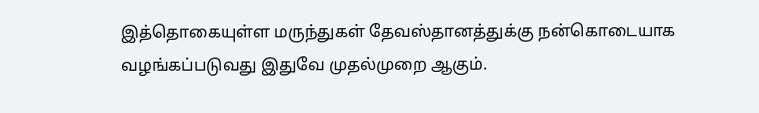இத்தொகையுள்ள மருந்துகள் தேவஸ்தானத்துக்கு நன்கொடையாக வழங்கப்படுவது இதுவே முதல்முறை ஆகும்.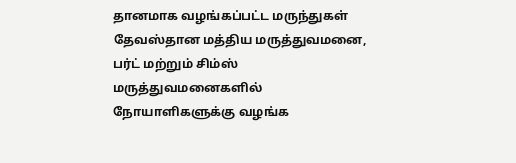தானமாக வழங்கப்பட்ட மருந்துகள் தேவஸ்தான மத்திய மருத்துவமனை, பர்ட் மற்றும் சிம்ஸ் மருத்துவமனைகளில் நோயாளிகளுக்கு வழங்க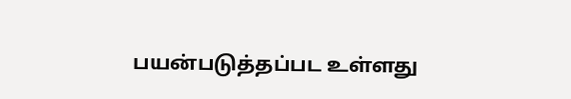பயன்படுத்தப்பட உள்ளது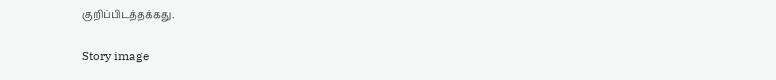குறிப்பிடத்தக்கது.

Story image